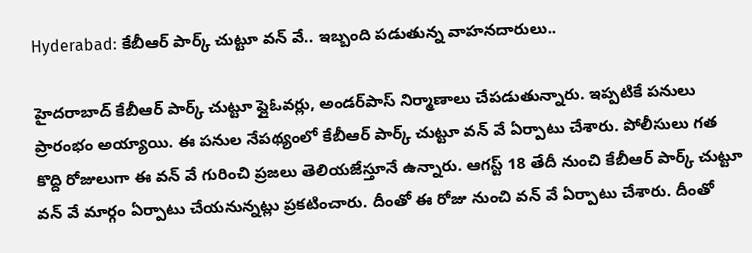Hyderabad: కేబీఆర్ పార్క్ చుట్టూ వన్ వే.. ఇబ్బంది పడుతున్న వాహనదారులు..

హైదరాబాద్ కేబీఆర్ పార్క్ చుట్టూ ఫ్లైఓవర్లు, అండర్‌పాస్ నిర్మాణాలు చేపడుతున్నారు. ఇప్పటికే పనులు ప్రారంభం అయ్యాయి. ఈ పనుల నేపథ్యంలో కేబీఆర్ పార్క్ చుట్టూ వన్ వే ఏర్పాటు చేశారు. పోలీసులు గత కొద్ది రోజులుగా ఈ వన్ వే గురించి ప్రజలు తెలియజేస్తూనే ఉన్నారు. ఆగస్ట్ 18 తేదీ నుంచి కేబీఆర్ పార్క్ చుట్టూ వన్ వే మార్గం ఏర్పాటు చేయనున్నట్లు ప్రకటించారు. దీంతో ఈ రోజు నుంచి వన్ వే ఏర్పాటు చేశారు. దీంతో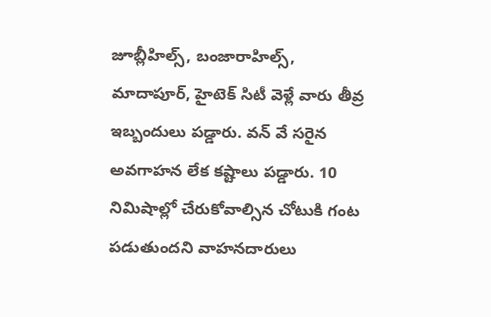జూబ్లీహిల్స్, బంజారాహిల్స్, మాదాపూర్, హైటెక్ సిటీ వెళ్లే వారు తీవ్ర ఇబ్బందులు పడ్డారు. వన్ వే సరైన అవగాహన లేక కష్టాలు పడ్డారు. 10 నిమిషాల్లో చేరుకోవాల్సిన చోటుకి గంట పడుతుందని వాహనదారులు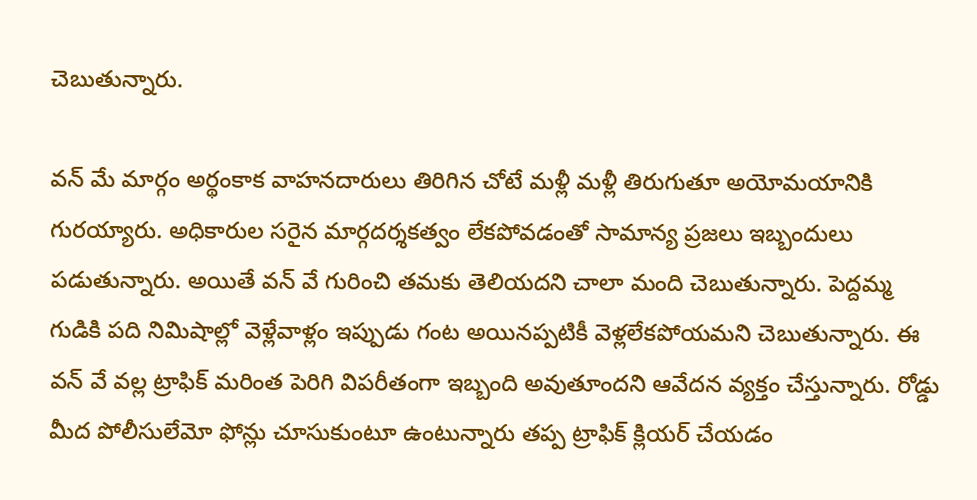చెబుతున్నారు.

వన్ మే మార్గం అర్థంకాక వాహనదారులు తిరిగిన చోటే మళ్లీ మళ్లీ తిరుగుతూ అయోమయానికి గురయ్యారు. అధికారుల సరైన మార్గదర్శకత్వం లేకపోవడంతో సామాన్య ప్రజలు ఇబ్బందులు పడుతున్నారు. అయితే వన్ వే గురించి తమకు తెలియదని చాలా మంది చెబుతున్నారు. పెద్దమ్మ గుడికి పది నిమిషాల్లో వెళ్లేవాళ్లం ఇప్పుడు గంట అయినప్పటికీ వెళ్లలేకపోయమని చెబుతున్నారు. ఈ వన్ వే వల్ల ట్రాఫిక్ మరింత పెరిగి విపరీతంగా ఇబ్బంది అవుతూందని ఆవేదన వ్యక్తం చేస్తున్నారు. రోడ్డు మీద పోలీసులేమో ఫోన్లు చూసుకుంటూ ఉంటున్నారు తప్ప ట్రాఫిక్ క్లియర్ చేయడం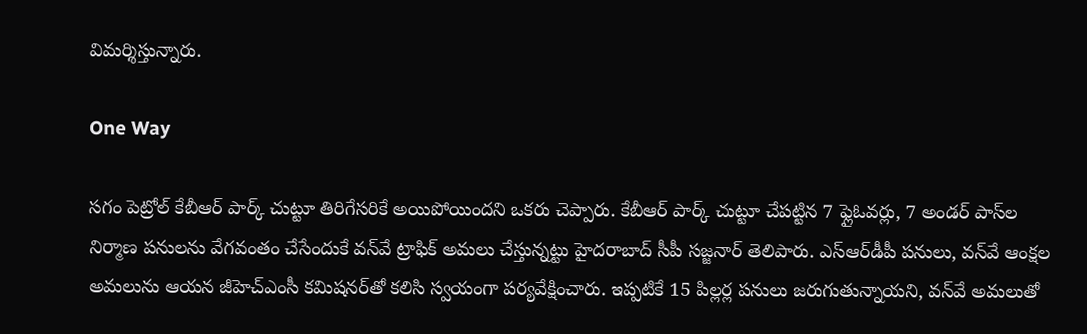విమర్శిస్తున్నారు.

One Way

సగం పెట్రోల్ కేబీఆర్ పార్క్ చుట్టూ తిరిగేసరికే అయిపోయిందని ఒకరు చెప్పారు. కేబీఆర్ పార్క్ చుట్టూ చేపట్టిన 7 ఫ్లైఓవర్లు, 7 అండర్ పాస్‌ల నిర్మాణ పనులను వేగవంతం చేసేందుకే వన్‌వే ట్రాఫిక్‌ అమలు చేస్తున్నట్టు హైదరాబాద్‌ సీపీ సజ్జనార్‌ తెలిపారు. ఎస్‌ఆర్‌డీపీ పనులు, వన్‌వే ఆంక్షల అమలును ఆయన జీహెచ్‌ఎంసీ కమిషనర్‌తో కలిసి స్వయంగా పర్యవేక్షించారు. ఇప్పటికే 15 పిల్లర్ల పనులు జరుగుతున్నాయని, వన్‌వే అమలుతో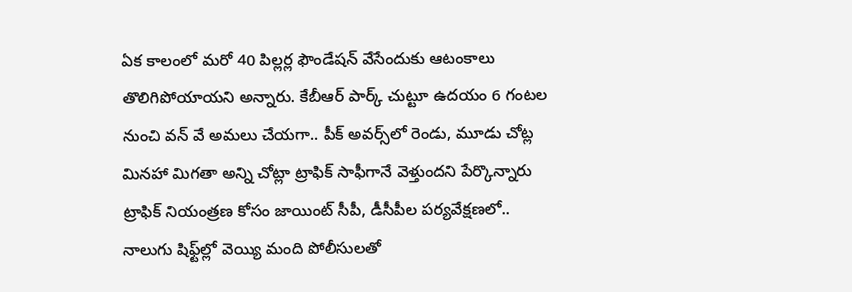ఏక కాలంలో మరో 40 పిల్లర్ల ఫౌండేషన్‌ వేసేందుకు ఆటంకాలు తొలిగిపోయాయని అన్నారు. కేబీఆర్‌ పార్క్‌ చుట్టూ ఉదయం 6 గంటల నుంచి వన్‌ వే అమలు చేయగా.. పీక్‌ అవర్స్‌లో రెండు, మూడు చోట్ల మినహా మిగతా అన్ని చోట్లా ట్రాఫిక్‌ సాఫీగానే వెళ్తుందని పేర్కొన్నారు ట్రాఫిక్‌ నియంత్రణ కోసం జాయింట్‌ సీపీ, డీసీపీల పర్యవేక్షణలో.. నాలుగు షిఫ్ట్‌ల్లో వెయ్యి మంది పోలీసులతో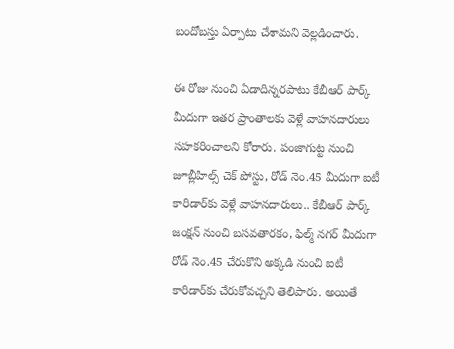బందోబస్తు ఏర్పాటు చేశామని వెల్లడించారు.

ఈ రోజు నుంచి ఏడాదిన్నరపాటు కేబీఆర్ పార్క్ మీదుగా ఇతర ప్రాంతాలకు వెళ్లే వాహనదారులు సహకరించాలని కోరారు. పంజాగుట్ట నుంచి జూబ్లీహిల్స్ చెక్ పోస్టు, రోడ్ నెం.45 మీదుగా ఐటీ కారిడార్‌కు వెళ్లే వాహనదారులు.. కేబీఆర్ పార్క్ జంక్షన్ నుంచి బసవతారకం, ఫిల్మ్ నగర్ మీదుగా రోడ్ నెం.45 చేరుకొని అక్కడి నుంచి ఐటీ కారిడార్‌కు చేరుకోవచ్చని తెలిపారు. అయితే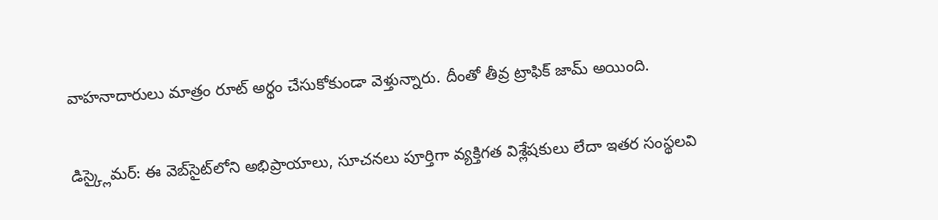వాహనాదారులు మాత్రం రూట్ అర్థం చేసుకోకుండా వెళ్తున్నారు. దీంతో తీవ్ర ట్రాఫిక్ జామ్ అయింది.

డిస్క్లైమర్: ఈ వెబ్‌సైట్‌లోని అభిప్రాయాలు, సూచనలు పూర్తిగా వ్యక్తిగత విశ్లేషకులు లేదా ఇతర సంస్థలవి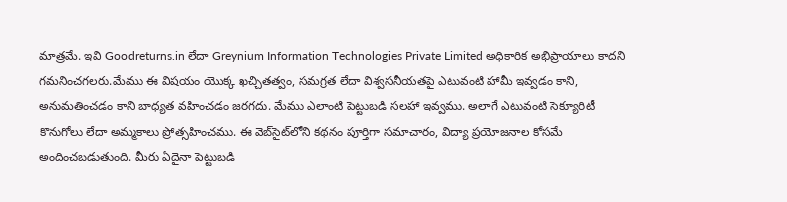మాత్రమే. ఇవి Goodreturns.in లేదా Greynium Information Technologies Private Limited అధికారిక అభిప్రాయాలు కాదని గమనించగలరు.మేము ఈ విషయం యొక్క ఖచ్చితత్వం, సమగ్రత లేదా విశ్వసనీయతపై ఎటువంటి హామీ ఇవ్వడం కాని, అనుమతించడం కాని బాధ్యత వహించడం జరగదు. మేము ఎలాంటి పెట్టుబడి సలహా ఇవ్వము. అలాగే ఎటువంటి సెక్యూరిటీ కొనుగోలు లేదా అమ్మకాలు ప్రోత్సహించము. ఈ వెబ్‌సైట్‌లోని కథనం పూర్తిగా సమాచారం, విద్యా ప్రయోజనాల కోసమే అందించబడుతుంది. మీరు ఏదైనా పెట్టుబడి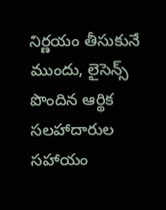నిర్ణయం తీసుకునే ముందు, లైసెన్స్ పొందిన ఆర్థిక సలహాదారుల సహాయం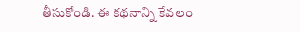తీసుకోండి. ఈ కథనాన్ని కేవలం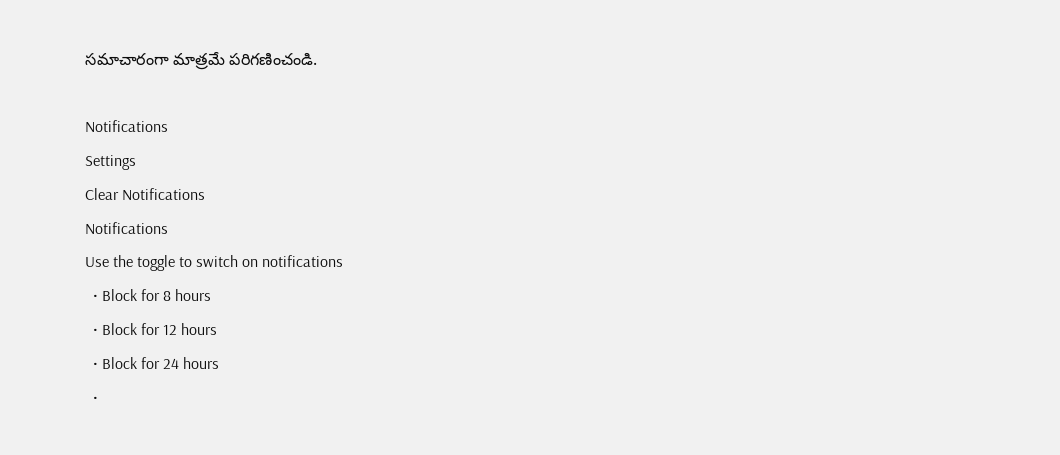సమాచారంగా మాత్రమే పరిగణించండి.

Notifications
Settings
Clear Notifications
Notifications
Use the toggle to switch on notifications
  • Block for 8 hours
  • Block for 12 hours
  • Block for 24 hours
  •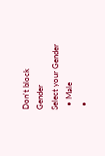Don't block
Gender
Select your Gender
  • Male
  •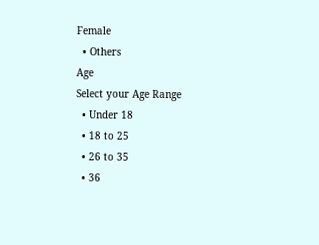Female
  • Others
Age
Select your Age Range
  • Under 18
  • 18 to 25
  • 26 to 35
  • 36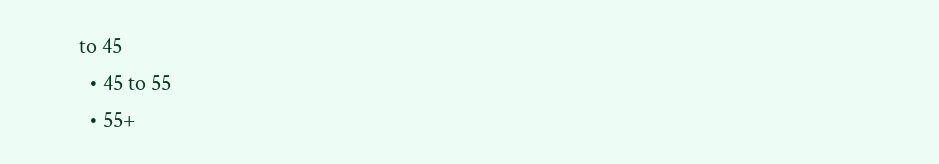to 45
  • 45 to 55
  • 55+